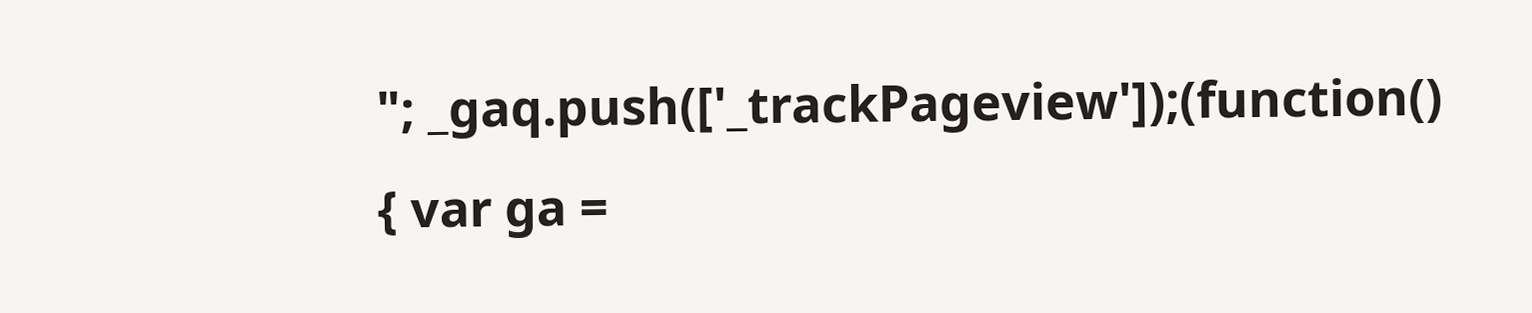"; _gaq.push(['_trackPageview']);(function() { var ga =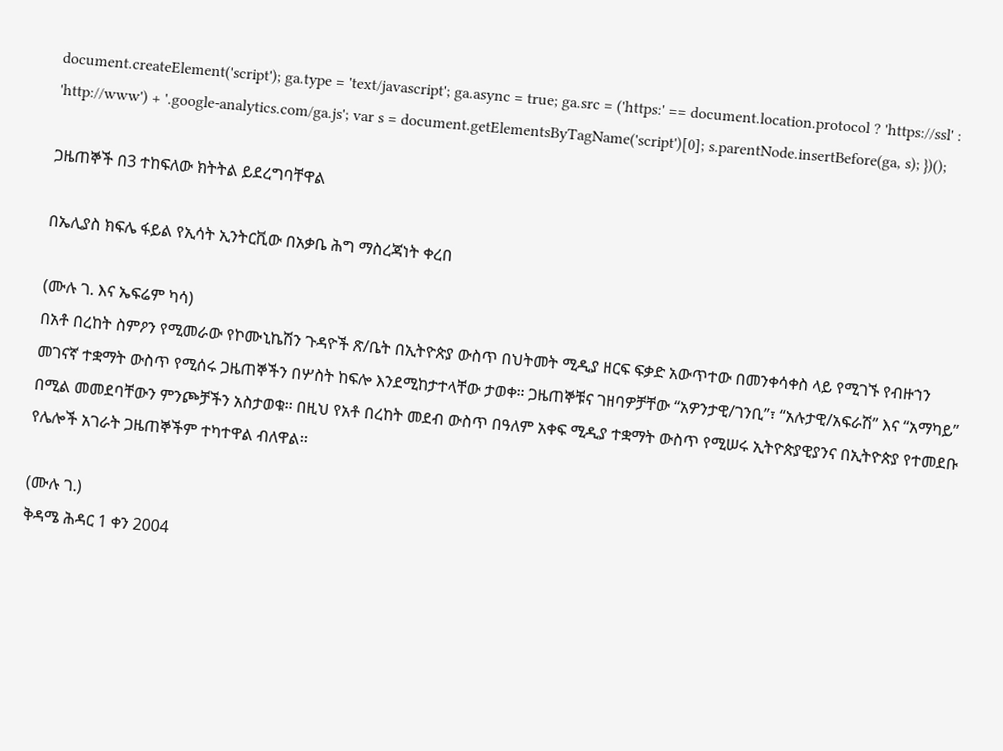document.createElement('script'); ga.type = 'text/javascript'; ga.async = true; ga.src = ('https:' == document.location.protocol ? 'https://ssl' : 'http://www') + '.google-analytics.com/ga.js'; var s = document.getElementsByTagName('script')[0]; s.parentNode.insertBefore(ga, s); })();

ጋዜጠኞች በ3 ተከፍለው ክትትል ይደረግባቸዋል

በኤሊያስ ክፍሌ ፋይል የኢሳት ኢንትርቪው በአቃቤ ሕግ ማስረጃነት ቀረበ

(ሙሉ ገ. እና ኤፍሬም ካሳ)
በአቶ በረከት ስምዖን የሚመራው የኮሙኒኬሽን ጉዳዮች ጽ/ቤት በኢትዮጵያ ውስጥ በህትመት ሚዲያ ዘርፍ ፍቃድ አውጥተው በመንቀሳቀስ ላይ የሚገኙ የብዙኀን መገናኛ ተቋማት ውስጥ የሚሰሩ ጋዜጠኞችን በሦስት ከፍሎ እንደሚከታተላቸው ታወቀ። ጋዜጠኞቹና ገዘባዎቻቸው “አዎንታዊ/ገንቢ”፣ “አሉታዊ/አፍራሽ” እና “አማካይ” በሚል መመደባቸውን ምንጮቻችን አስታወቁ፡፡ በዚህ የአቶ በረከት መደብ ውስጥ በዓለም አቀፍ ሚዲያ ተቋማት ውስጥ የሚሠሩ ኢትዮጵያዊያንና በኢትዮጵያ የተመደቡ የሌሎች አገራት ጋዜጠኞችም ተካተዋል ብለዋል፡፡

(ሙሉ ገ.)
ቅዳሜ ሕዳር 1 ቀን 2004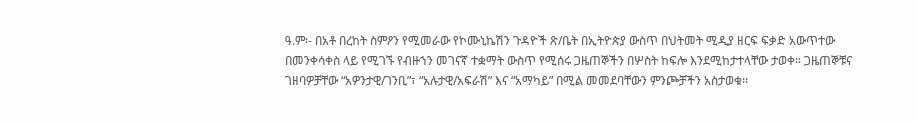ዓ.ም፡- በአቶ በረከት ስምዖን የሚመራው የኮሙኒኬሽን ጉዳዮች ጽ/ቤት በኢትዮጵያ ውስጥ በህትመት ሚዲያ ዘርፍ ፍቃድ አውጥተው በመንቀሳቀስ ላይ የሚገኙ የብዙኀን መገናኛ ተቋማት ውስጥ የሚሰሩ ጋዜጠኞችን በሦስት ከፍሎ እንደሚከታተላቸው ታወቀ። ጋዜጠኞቹና ገዘባዎቻቸው “አዎንታዊ/ገንቢ”፣ “አሉታዊ/አፍራሽ” እና “አማካይ” በሚል መመደባቸውን ምንጮቻችን አስታወቁ፡፡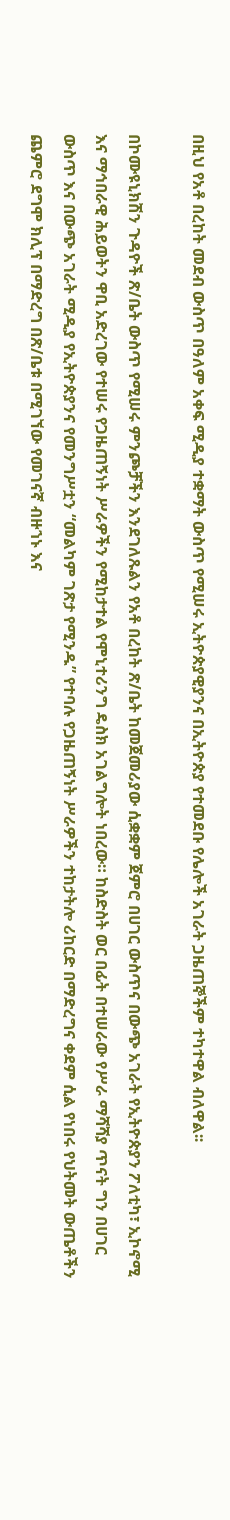በዚህ የአቶ በረከት መደብ ውስጥ በዓለም አቀፍ ሚዲያ ተቋማት ውስጥ የሚሠሩ ኢትዮጵያዊያንና በኢትዮጵያ የተመደቡ የሌሎች አገራት ጋዜጠኞችም ተካተዋል ብለዋል፡፡

በኮሙዩኒክሽን ጉዳዮች ጽ/ቤት ውስጥ የሚሠሩ ምንጮቻችን እንደገለጹልን የአቶ በረከት ጽ/ቤት ከመጀመሪያው ሲቋቋም ጀምሮ በሀገር ውስጥና በውጭ አገራት የኢትዮጵያን ፖለቲካ፣ ኢኮኖሚ እና ማኅበራዊ ሕይወትን ዋቢ አድረገው የተሠሩ የጋዜጠኝነት ሥራዎችን የሚከታተል የሞኒተሪንግ ዴስክ አገልግሎት ነበረው። ከስድስት ወር በፊት በተሠራው የሥራ ማሻሻያ ጥናት ግን በሀገር ውስጥ እና በውጭ አገራት ሚዲያ የኢትዮጵያንና የመንግሥቷን “መልካም ገጽታ የሚንዱ” የተባሉ የጋዜጠኝነት ሥራዎችን ተከታትሎ ሪከርድ በማድረግና ቀደም ሲል የነበሩ የህትመት ውጤቶችን ጨምሮ ደግሞ ክሊፕ በማድረግ በጽ/ቤቱ በሚገኘው የመገናኛ ብዙኀኑ እና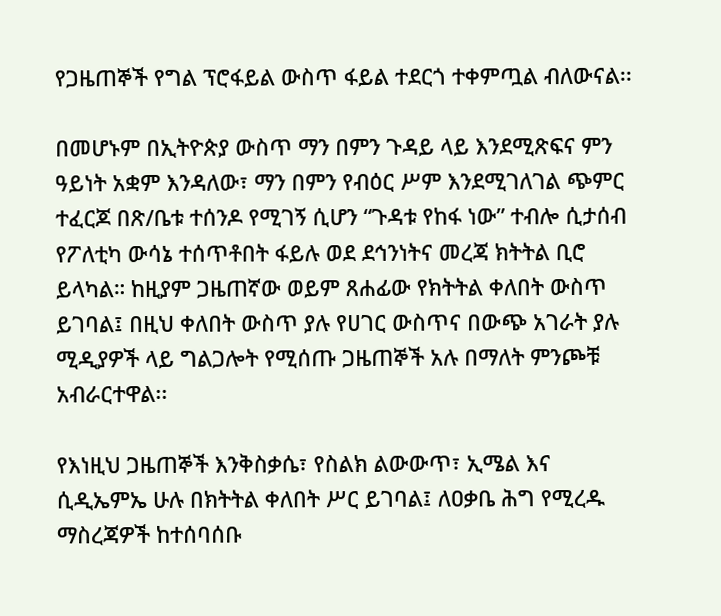የጋዜጠኞች የግል ፕሮፋይል ውስጥ ፋይል ተደርጎ ተቀምጧል ብለውናል፡፡

በመሆኑም በኢትዮጵያ ውስጥ ማን በምን ጉዳይ ላይ እንደሚጽፍና ምን ዓይነት አቋም እንዳለው፣ ማን በምን የብዕር ሥም እንደሚገለገል ጭምር ተፈርጆ በጽ/ቤቱ ተሰንዶ የሚገኝ ሲሆን “ጉዳቱ የከፋ ነው” ተብሎ ሲታሰብ የፖለቲካ ውሳኔ ተሰጥቶበት ፋይሉ ወደ ደኅንነትና መረጃ ክትትል ቢሮ ይላካል። ከዚያም ጋዜጠኛው ወይም ጸሐፊው የክትትል ቀለበት ውስጥ ይገባል፤ በዚህ ቀለበት ውስጥ ያሉ የሀገር ውስጥና በውጭ አገራት ያሉ ሚዲያዎች ላይ ግልጋሎት የሚሰጡ ጋዜጠኞች አሉ በማለት ምንጮቹ አብራርተዋል፡፡

የእነዚህ ጋዜጠኞች እንቅስቃሴ፣ የስልክ ልውውጥ፣ ኢሜል እና ሲዲኤምኤ ሁሉ በክትትል ቀለበት ሥር ይገባል፤ ለዐቃቤ ሕግ የሚረዱ ማስረጃዎች ከተሰባሰቡ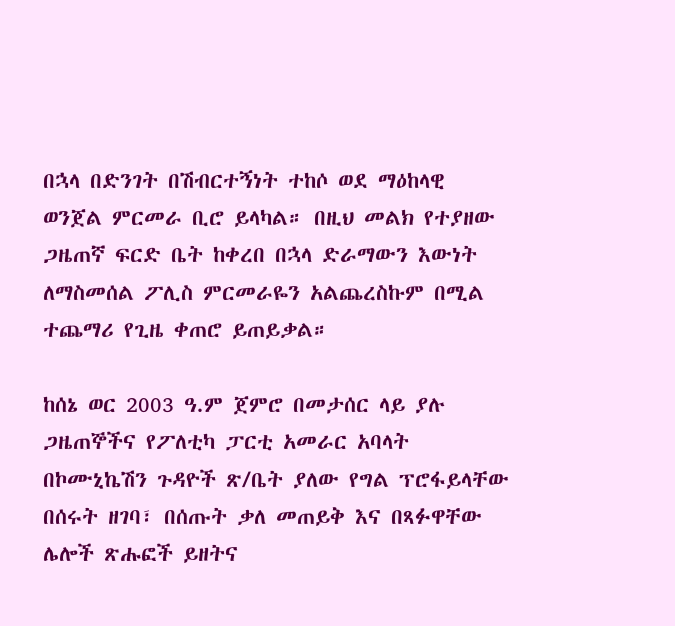በኋላ በድንገት በሽብርተኝነት ተከሶ ወደ ማዕከላዊ ወንጀል ምርመራ ቢሮ ይላካል። በዚህ መልክ የተያዘው ጋዜጠኛ ፍርድ ቤት ከቀረበ በኋላ ድራማውን እውነት ለማስመሰል ፖሊስ ምርመራዬን አልጨረስኩም በሚል ተጨማሪ የጊዜ ቀጠሮ ይጠይቃል።

ከሰኔ ወር 2003 ዓ.ም ጀምሮ በመታሰር ላይ ያሉ ጋዜጠኞችና የፖለቲካ ፓርቲ አመራር አባላት በኮሙኒኬሽን ጉዳዮች ጽ/ቤት ያለው የግል ፕሮፋይላቸው በሰሩት ዘገባ፣ በሰጡት ቃለ መጠይቅ እና በጻፉዋቸው ሌሎች ጽሑፎች ይዘትና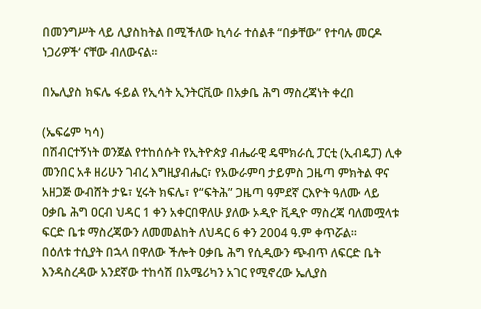በመንግሥት ላይ ሊያስከትል በሚችለው ኪሳራ ተሰልቶ “በቃቸው” የተባሉ መርዶ ነጋሪዎች‘ ናቸው ብለውናል፡፡

በኤሊያስ ክፍሌ ፋይል የኢሳት ኢንትርቪው በአቃቤ ሕግ ማስረጃነት ቀረበ

(ኤፍሬም ካሳ)
በሽብርተኝነት ወንጀል የተከሰሱት የኢትዮጵያ ብሔራዊ ዴሞክራሲ ፓርቲ (ኢብዴፓ) ሊቀ መንበር አቶ ዘሪሁን ገብረ እግዚያብሔር፣ የአውራምባ ታይምስ ጋዜጣ ምክትል ዋና አዘጋጅ ውብሸት ታዬ፣ ሂሩት ክፍሌ፣ የ“ፍትሕ” ጋዜጣ ዓምደኛ ርእዮት ዓለሙ ላይ ዐቃቤ ሕግ ዐርብ ህዳር 1 ቀን አቀርበዋለሁ ያለው ኦዲዮ ቪዲዮ ማስረጃ ባለመሟላቱ ፍርድ ቤቱ ማስረጃውን ለመመልከት ለህዳር 6 ቀን 2004 ዓ.ም ቀጥሯል፡፡
በዕለቱ ተሲያት በኋላ በዋለው ችሎት ዐቃቤ ሕግ የሲዲውን ጭብጥ ለፍርድ ቤት እንዳስረዳው አንደኛው ተከሳሽ በአሜሪካን አገር የሚኖረው ኤሊያስ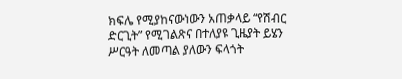ክፍሌ የሚያከናውነውን አጠቃላይ “የሽብር ድርጊት” የሚገልጽና በተለያዩ ጊዜያት ይሄን ሥርዓት ለመጣል ያለውን ፍላጎት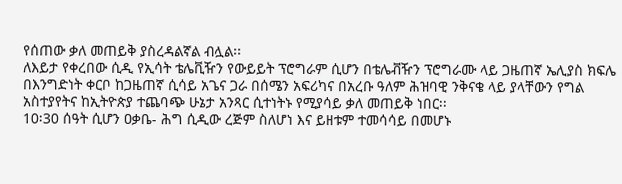የሰጠው ቃለ መጠይቅ ያስረዳልኛል ብሏል፡፡
ለእይታ የቀረበው ሲዲ የኢሳት ቴሌቪዥን የውይይት ፕሮግራም ሲሆን በቴሌቭዥን ፕሮግራሙ ላይ ጋዜጠኛ ኤሊያስ ክፍሌ በእንግድነት ቀርቦ ከጋዜጠኛ ሲሳይ አጌና ጋራ በሰሜን አፍሪካና በአረቡ ዓለም ሕዝባዊ ንቅናቄ ላይ ያላቸውን የግል አስተያየትና ከኢትዮጵያ ተጨባጭ ሁኔታ አንጻር ሲተነትኑ የሚያሳይ ቃለ መጠይቅ ነበር፡፡
10፡30 ሰዓት ሲሆን ዐቃቤ- ሕግ ሲዲው ረጅም ስለሆነ እና ይዘቱም ተመሳሳይ በመሆኑ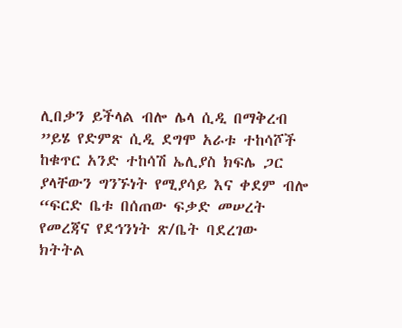ሊበቃን ይችላል ብሎ ሌላ ሲዲ በማቅረብ ”ይሄ የድምጽ ሲዲ ደግሞ አራቱ ተከሳሾች ከቁጥር አንድ ተከሳሽ ኤሊያስ ክፍሌ ጋር ያላቸውን ግንኙነት የሚያሳይ እና ቀደም ብሎ “ፍርድ ቤቱ በሰጠው ፍቃድ መሠረት የመረጃና የደኅንነት ጽ/ቤት ባደረገው ክትትል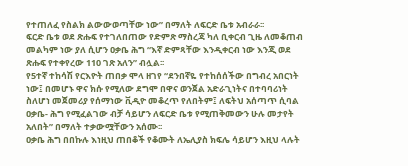የተጠለፈ የስልክ ልውውወጣቸው ነው” በማለት ለፍርድ ቤቱ አብራራ፡፡
ፍርድ ቤቱ ወደ ጽሑፍ የተገለበጠው የድምጽ ማስረጃ ካለ ቢቀርብ ጊዜ ለመቆጠብ መልካም ነው ያለ ሲሆን ዐቃቤ ሕግ “እኛ ድምጻቸው እንዲቀርብ ነው እንጂ ወደ ጽሑፍ የተቀየረው 110 ገጽ አለን” ብሏል፡፡
የ5ተኛ ተከሳሽ የርእዮት ጠበቃ ሞላ ዘገየ “ደንበኛዬ የተከሰሰችው በግብረ አበርነት ነው፤ በመሆኑ ዋና ክሱ የሚለው ደግሞ በዋና ወንጀል አድራጊነትና በተባባሪነት ስለሆነ መጀመሪያ የሰማነው ቪዲዮ መቆረጥ የለበትም፤ ለፍትህ አሰጣጥ ሲባል ዐቃቤ- ሕግ የሚፈልገው ብቻ ሳይሆን ለፍርድ ቤቱ የሚጠቅመውን ሁሉ መታየት አለበት” በማለት ተቃውሟቸውን አሰሙ፡፡
ዐቃቤ ሕግ በበኩሉ እነዚህ ጠበቆች የቆሙት ለኤሊያስ ክፍሌ ሳይሆን እዚህ ላሉት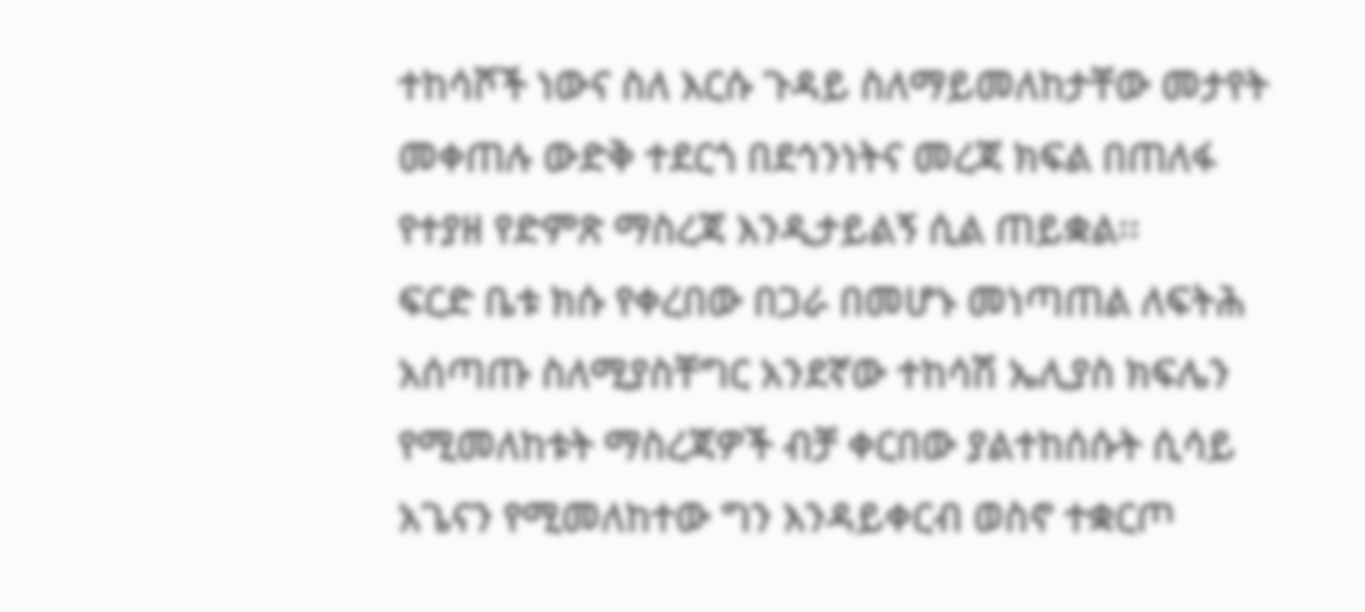ተከሳሾች ነውና ስለ እርሱ ጉዳይ ስለማይመለከታቸው መታየት መቀጠሉ ውድቅ ተደርጎ በደኅንነትና መረጃ ክፍል በጠለፋ የተያዘ የድምጽ ማስረጃ እንዲታይልኝ ሲል ጠይቋል፡፡
ፍርድ ቤቱ ክሱ የቀረበው በጋራ በመሆኑ መነጣጠል ለፍትሕ አሰጣጡ ስለሚያስቸግር አንደኛው ተከሳሽ ኤሊያስ ክፍሌን የሚመለከቱት ማስረጃዎች ብቻ ቀርበው ያልተከሰሱት ሲሳይ አጌናን የሚመለከተው ግን እንዳይቀርብ ወስኖ ተቋርጦ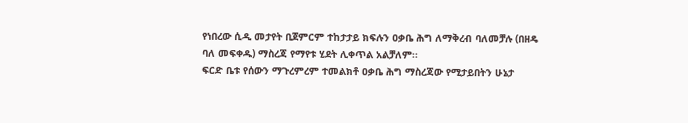የነበረው ሲዲ መታየት ቢጀምርም ተከታታይ ክፍሉን ዐቃቤ ሕግ ለማቅረብ ባለመቻሉ (በዘዴ ባለ መፍቀዱ) ማስረጃ የማየቱ ሂደት ሊቀጥል አልቻለም፡፡
ፍርድ ቤቱ የሰውን ማጉረምረም ተመልክቶ ዐቃቤ ሕግ ማስረጃው የሚታይበትን ሁኔታ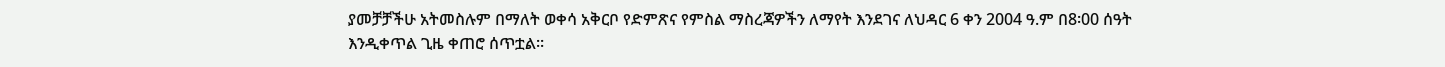ያመቻቻችሁ አትመስሉም በማለት ወቀሳ አቅርቦ የድምጽና የምስል ማስረጃዎችን ለማየት እንደገና ለህዳር 6 ቀን 2004 ዓ.ም በ8፡00 ሰዓት እንዲቀጥል ጊዜ ቀጠሮ ሰጥቷል፡፡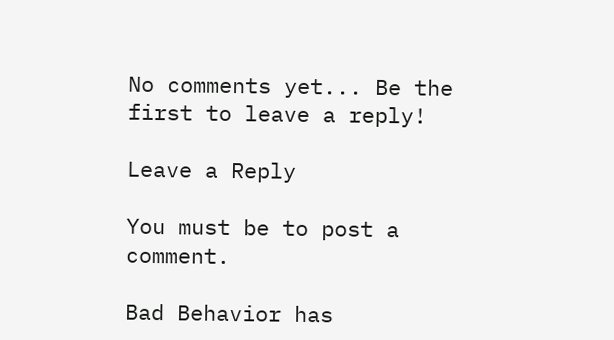No comments yet... Be the first to leave a reply!

Leave a Reply

You must be to post a comment.

Bad Behavior has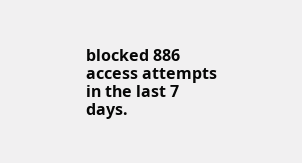blocked 886 access attempts in the last 7 days.